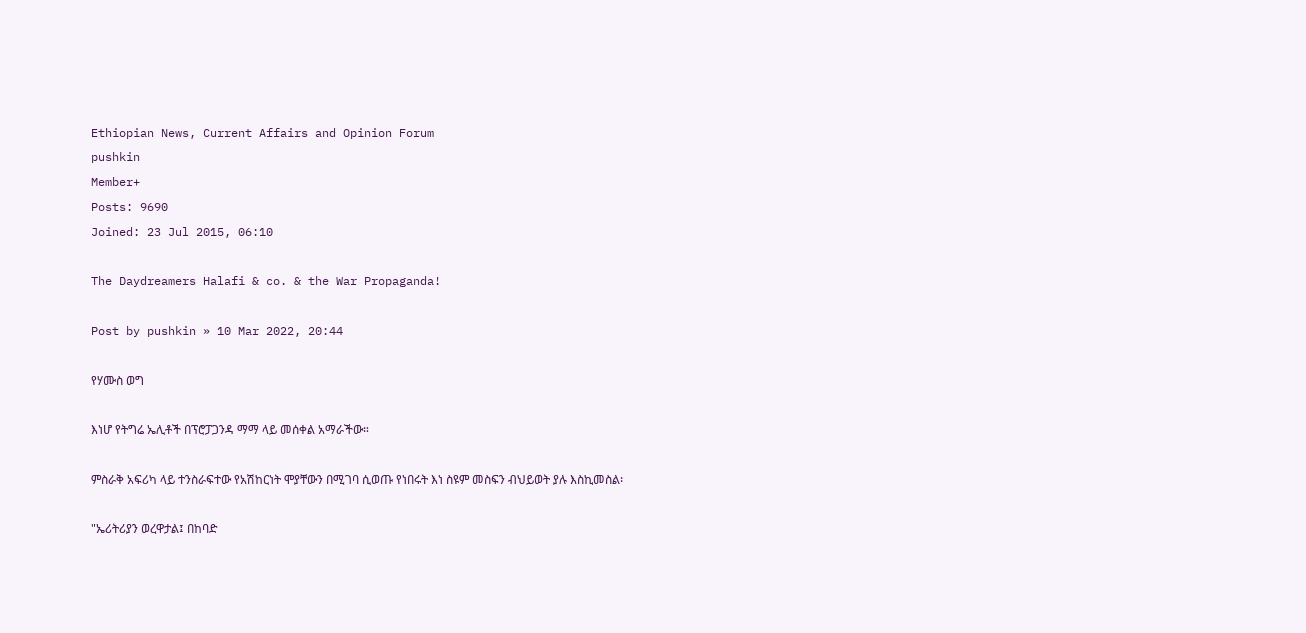Ethiopian News, Current Affairs and Opinion Forum
pushkin
Member+
Posts: 9690
Joined: 23 Jul 2015, 06:10

The Daydreamers Halafi & co. & the War Propaganda!

Post by pushkin » 10 Mar 2022, 20:44

የሃሙስ ወግ

እነሆ የትግሬ ኤሊቶች በፕሮፓጋንዳ ማማ ላይ መሰቀል አማራችው።

ምስራቅ አፍሪካ ላይ ተንስራፍተው የአሽከርነት ሞያቸውን በሚገባ ሲወጡ የነበሩት እነ ስዩም መስፍን ብህይወት ያሉ እስኪመስል፡

"ኤሪትሪያን ወረዋታል፤ በከባድ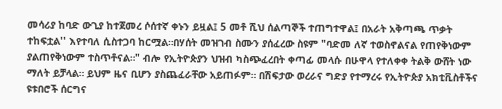መሳሪያ ከባድ ውጊያ ከተጀመረ ሶሰተኛ ቀኑን ይዟል፤ 5 መቶ ሺህ ሰልጣኞች ተጠግተዋል፤ በአራት አቅጣጫ ጥቃት ተከፍቷል'' እየተባለ ሲስተጋባ ከርሟል።በሃሰት መዝገብ ስሙን ያሰፈረው ስዩም "ባድመ ለኛ ተወስኖልናል የጠየቅነውም ያልጠየቅነውም ተስጥቶናል።" ብሎ የኢትዮጵያን ህዝብ ካስጭፈረበት ቀጣፊ መላሱ በሁዋላ የተለቀቀ ትልቅ ውሸት ነው ማለት ይቻላል። ይህም ዜና ቢሆን ያስጨፈራቸው አይጠፉም። በሽፍታው ወረራና ግድያ የተማረሩ የኢትዮጵያ አክቲቪስቶችና ዩቱበሮች ሰርግና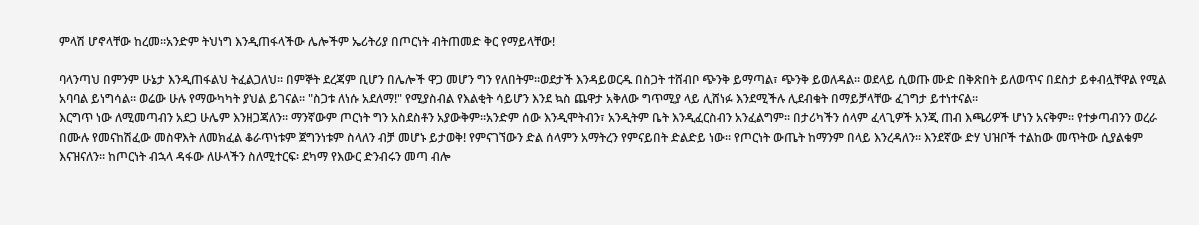ምላሽ ሆኖላቸው ከረመ።አንድም ትህነግ እንዲጠፋላችው ሌሎችም ኤሪትሪያ በጦርነት ብትጠመድ ቅር የማይላቸው!

ባላንጣህ በምንም ሁኔታ እንዲጠፋልህ ትፈልጋለህ። በምኞት ደረጃም ቢሆን በሌሎች ዋጋ መሆን ግን የለበትም።ወደታች እንዳይወርዱ በስጋት ተሸብቦ ጭንቅ ይማጣል፣ ጭንቅ ይወለዳል። ወደላይ ሲወጡ ሙድ በቅጽበት ይለወጥና በደስታ ይቀብሏቸዋል የሚል አባባል ይነግሳል። ወሬው ሁሉ የማውካካት ያህል ይገናል። "ስጋቱ ለነሱ አደለማ!" የሚያስብል የእልቂት ሳይሆን እንደ ኳስ ጨዋታ አቅለው ግጥሚያ ላይ ሊሸነፉ እንደሚችሉ ሊደብቁት በማይቻላቸው ፈገግታ ይተነተናል።
እርግጥ ነው ለሚመጣብን አደጋ ሁሌም እንዘጋጃለን። ማንኛውም ጦርነት ግን አስደስቶን አያውቅም።አንድም ሰው እንዲሞትብን፣ አንዲትም ቤት እንዲፈርስብን አንፈልግም። በታሪካችን ሰላም ፈላጊዎች አንጂ ጠብ እጫሪዎች ሆነን አናቅም። የተቃጣብንን ወረራ በሙሉ የመናከሽፈው መስዋእት ለመክፈል ቆራጥነቱም ጀግንነቱም ስላለን ብቻ መሆኑ ይታወቅ! የምናገኘውን ድል ሰላምን አማትረን የምናይበት ድልድይ ነው። የጦርነት ውጤት ከማንም በላይ እንረዳለን። እንደኛው ድሃ ህዝቦች ተልከው መጥትው ሲያልቁም እናዝናለን። ከጦርነት ብኋላ ዳፋው ለሁላችን ስለሚተርፍ፡ ደካማ የእውር ድንብሩን መጣ ብሎ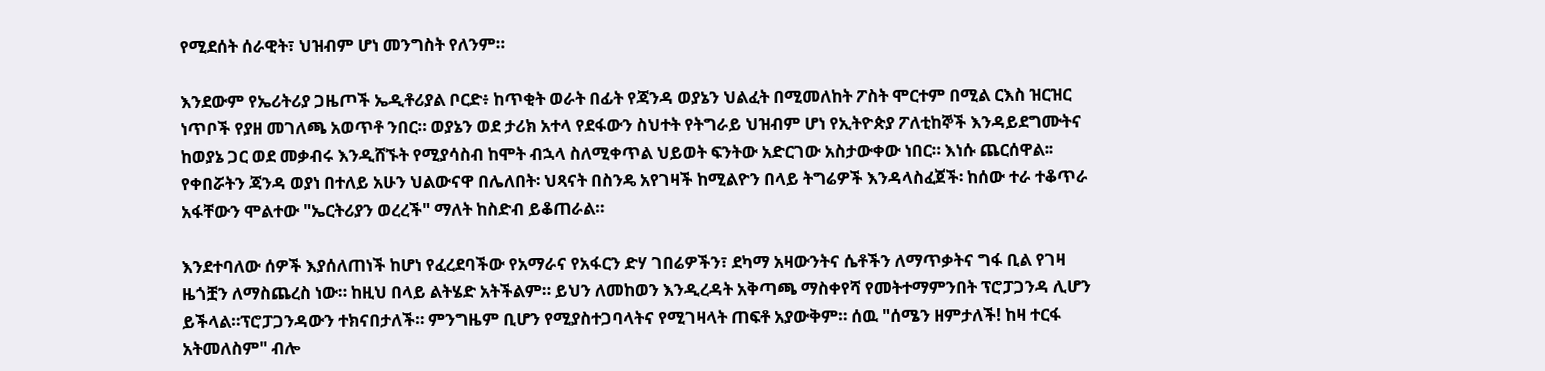የሚደሰት ሰራዊት፣ ህዝብም ሆነ መንግስት የለንም።

እንደውም የኤሪትሪያ ጋዜጦች ኤዲቶሪያል ቦርድ፥ ከጥቂት ወራት በፊት የጃንዳ ወያኔን ህልፈት በሚመለከት ፖስት ሞርተም በሚል ርእስ ዝርዝር ነጥቦች የያዘ መገለጫ አወጥቶ ንበር። ወያኔን ወደ ታሪክ አተላ የደፋውን ስህተት የትግራይ ህዝብም ሆነ የኢትዮጵያ ፖለቲከኞች እንዳይደግሙትና ከወያኔ ጋር ወደ መቃብሩ እንዲሸኙት የሚያሳስብ ከሞት ብኋላ ስለሚቀጥል ህይወት ፍንትው አድርገው አስታውቀው ነበር። እነሱ ጨርሰዋል፡፡
የቀበሯትን ጃንዳ ወያነ በተለይ አሁን ህልውናዋ በሌለበት፡ ህጻናት በስንዴ አየገዛች ከሚልዮን በላይ ትግሬዎች እንዳላስፈጀች፡ ከሰው ተራ ተቆጥራ አፋቸውን ሞልተው "ኤርትሪያን ወረረች" ማለት ከስድብ ይቆጠራል።

እንደተባለው ሰዎች እያሰለጠነች ከሆነ የፈረደባችው የአማራና የአፋርን ድሃ ገበሬዎችን፣ ደካማ አዛውንትና ሴቶችን ለማጥቃትና ግፋ ቢል የገዛ ዜጎቿን ለማስጨረስ ነው። ከዚህ በላይ ልትሄድ አትችልም። ይህን ለመከወን እንዲረዳት አቅጣጫ ማስቀየሻ የመትተማምንበት ፕሮፓጋንዳ ሊሆን ይችላል።ፕሮፓጋንዳውን ተክናበታለች። ምንግዜም ቢሆን የሚያስተጋባላትና የሚገዛላት ጠፍቶ አያውቅም። ሰዉ "ሰሜን ዘምታለች! ከዛ ተርፋ አትመለስም" ብሎ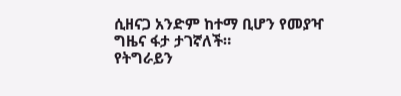ሲዘናጋ አንድም ከተማ ቢሆን የመያዣ ግዜና ፋታ ታገኛለች።
የትግራይን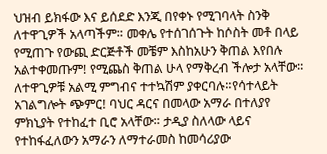ህዝብ ይክፋው እና ይሰደድ እንጂ በየቀኑ የሚገባላት ስንቅ ለተዋጊዎች አላጣችም። መቀሌ የተሰገሰጉት ከሶስት መቶ በላይ የሚጠጉ የውጪ ድርጅቶች መቼም እስከአሁን ቅጠል እየበሉ አልተቀመጡም! የሚጨስ ቅጠል ሁላ የማቅረብ ችሎታ አላቸው። ለተዋጊዎቹ አልሚ ምግብና ተተኳሽም ያቀርባሉ።የሳተላይት አገልግሎት ጭምር! ባህር ዳርና በመላው አማራ በተለያየ ምክኒያት የተከፈተ ቢሮ አላቸው። ታዲያ ስለላው ላይና የተከፋፈለውን አማራን ለማተራመስ ከመሳሪያው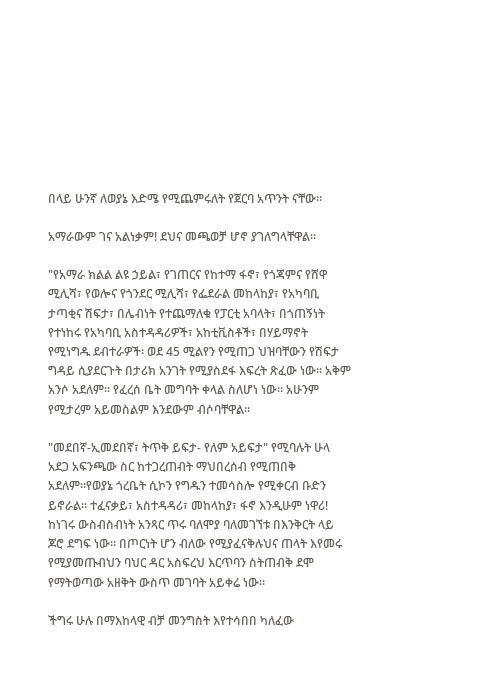በላይ ሁንኛ ለወያኔ እድሜ የሚጨምሩለት የጀርባ አጥንት ናቸው።

አማራውም ገና አልነቃም! ደህና መጫወቻ ሆኖ ያገለግላቸዋል።

"የአማራ ክልል ልዩ ኃይል፣ የገጠርና የከተማ ፋኖ፣ የጎጃምና የሸዋ ሚሊሻ፣ የወሎና የጎንደር ሚሊሻ፣ የፌደራል መከላከያ፣ የአካባቢ ታጣቂና ሽፍታ፣ በሌብነት የተጨማለቁ የፓርቲ አባላት፣ በጎጠኝነት የተነከሩ የአካባቢ አስተዳዳሪዎች፣ አከቲቪስቶች፣ በሃይማኖት የሚነግዱ ደብተራዎች፡ ወደ 45 ሚልየን የሚጠጋ ህዝባቸውን የሽፍታ ግዳይ ሲያደርጉት በታሪክ አንገት የሚያስደፋ እፍረት ጽፈው ነው። አቅም አንሶ አደለም። የፈረሰ ቤት መግባት ቀላል ስለሆነ ነው። አሁንም የሚታረም አይመስልም እንደውም ብሶባቸዋል።

"መደበኛ-ኢመደበኛ፣ ትጥቅ ይፍታ- የለም አይፍታ" የሚባሉት ሁላ አደጋ አፍንጫው ስር ከተጋረጠብት ማህበረሰብ የሚጠበቅ አደለም።የወያኔ ጎረቤት ሲኮን የግዱን ተመሳስሎ የሚቀርብ ቡድን ይኖራል። ተፈናቃይ፣ አስተዳዳሪ፣ መከላከያ፣ ፋኖ እንዲሁም ነዋሪ! ከነገሩ ውስብስብነት አንጻር ጥሩ ባለሞያ ባለመገኘቱ በእንቅርት ላይ ጆሮ ደግፍ ነው። በጦርነት ሆን ብለው የሚያፈናቅሉህና ጠላት እየመሩ የሚያመጡብህን ባህር ዳር አስፍረህ እርጥባን ስትጠብቅ ደሞ የማትወጣው አዘቅት ውስጥ መገባት አይቀሬ ነው።

ችግሩ ሁሉ በማእከላዊ ብቻ መንግስት እየተሳበበ ካለፈው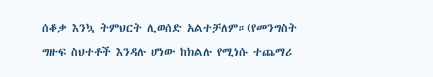ሰቆቃ እንኳ ትምህርት ሊወሰድ አልተቻለም።(የመንግስት ግዙፍ ስህተቶች እንዳሉ ሆነው ከክልሉ የሚነሱ ተጨማሪ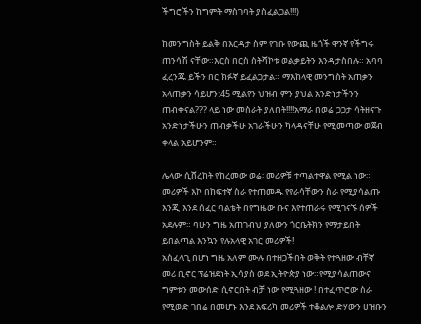ችግሮችን ከግምት ማስገባት ያስፈልጋል!!!)

ከመንግስት ይልቅ በእርዳታ ስም የገቡ የውጪ ዜጎች ዋንኛ የችግሩ ጠንሳሽ ናቸው።እርስ በርስ ስትሻኮቱ ወልቃይትን እንዳታስበሉ። አባባ ፈረንጁ ይችን በር ክፉኛ ይፈልጋታል። ማእከላዊ መንግስት አጠቃን አላጠቃን ሳይሆን:45 ሚልየን ህዝብ ምን ያህል አንድነታችንን ጠብቀናል??? ላይ ነው መስራት ያለበት!!!!አማራ በወሬ ጋጋታ ሳትዘናጉ አንድነታችሁን ጠብቃችሁ አገራችሁን ካላዳናቸሁ የሚመጣው ወጀብ ቀላል አይሆንም።

ሌላው ሲሸረከት የከረመው ወሬ፡ መሪዎቹ ተጣልተዋል የሚል ነው። መሪዎች እኮ በከፍተኛ ስራ የተጠመዱ የየራሳቸውን ስራ የሚያሳልጡ እንጂ እንደ ሰፈር ባልቴት በየግዜው ቡና እየተጠራሩ የሚገናኙ ሰዎች አደሉም። ባሁን ግዜ አጠገብህ ያለውን ጎርቤትክን የማታይበት ይበልጣል እንኳን የሉአላዊ አገር መሪዎች!
አስፈላጊ በሆነ ግዜ አለም ሙሉ በተዘጋችበት ወቅት የተጓዘው ብቸኛ መሪ ቢኖር ፕሬዝደነት ኢሳያስ ወደ ኢትዮጵያ ነው።የሚያሳልጠውና ግምቱን መውሰድ ሲኖርበት ብቻ ነው የሚጓዘው ! በተፈጥሮው ስራ የሚወድ ገበሬ በመሆኑ እንደ አፍሪካ መሪዎች ተቆልሎ ድሃውን ሀዝቡን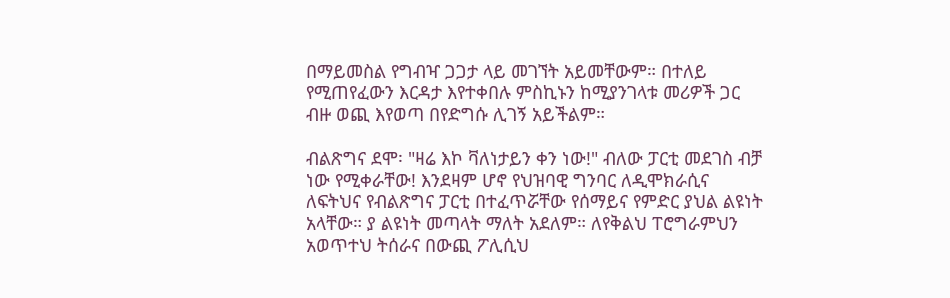በማይመስል የግብዣ ጋጋታ ላይ መገኘት አይመቸውም። በተለይ የሚጠየፈውን እርዳታ እየተቀበሉ ምስኪኑን ከሚያንገላቱ መሪዎች ጋር ብዙ ወጪ እየወጣ በየድግሱ ሊገኝ አይችልም።

ብልጽግና ደሞ፡ "ዛሬ እኮ ቫለነታይን ቀን ነው!" ብለው ፓርቲ መደገስ ብቻ ነው የሚቀራቸው! እንደዛም ሆኖ የህዝባዊ ግንባር ለዲሞክራሲና ለፍትህና የብልጽግና ፓርቲ በተፈጥሯቸው የሰማይና የምድር ያህል ልዩነት አላቸው። ያ ልዩነት መጣላት ማለት አደለም። ለየቅልህ ፐሮግራምህን አወጥተህ ትሰራና በውጪ ፖሊሲህ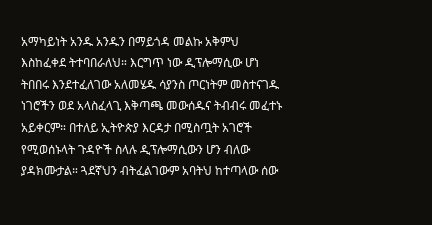አማካይነት አንዱ አንዱን በማይጎዳ መልኩ አቅምህ እስከፈቀደ ትተባበራለህ። እርግጥ ነው ዲፕሎማሲው ሆነ ትበበሩ እንደተፈለገው አለመሄዱ ሳያንስ ጦርነትም መስተናገዱ ነገሮችን ወደ አላስፈላጊ እቅጣጫ መውሰዱና ትብብሩ መፈተኑ አይቀርም። በተለይ ኢትዮጵያ እርዳታ በሚስጧት አገሮች የሚወሰኑላት ጉዳዮች ስላሉ ዲፕሎማሲውን ሆን ብለው ያዳክሙታል። ጓደኛህን ብትፈልገውም አባትህ ከተጣላው ሰው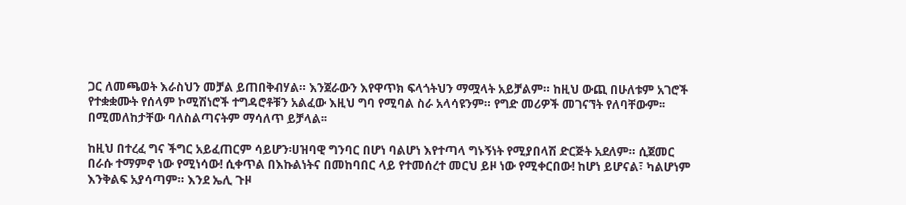ጋር ለመጫወት እራስህን መቻል ይጠበቅብሃል። እንጀራውን እየዋጥክ ፍላጎትህን ማሟላት አይቻልም። ከዚህ ውጪ በሁለቱም አገሮች የተቋቋሙት የሰላም ኮሚሽነሮች ተግዳሮቶቹን አልፈው እዚህ ግባ የሚባል ስራ አላሳዩንም። የግድ መሪዎች መገናኘት የለባቸውም፡፡ በሚመለከታቸው ባለስልጣናትም ማሳለጥ ይቻላል፡፡

ከዚህ በተረፈ ግና ችግር አይፈጠርም ሳይሆን፡ሀዝባዊ ግንባር በሆነ ባልሆነ እየተጣላ ግኑኝነት የሚያበላሽ ድርጅት አደለም። ሲጀመር በራሱ ተማምኖ ነው የሚነሳው! ሲቀጥል በእኩልነትና በመከባበር ላይ የተመሰረተ መርህ ይዞ ነው የሚቀርበው! ከሆነ ይሆናል፣ ካልሆነም እንቅልፍ አያሳጣም። እንደ ኤሊ ጉዞ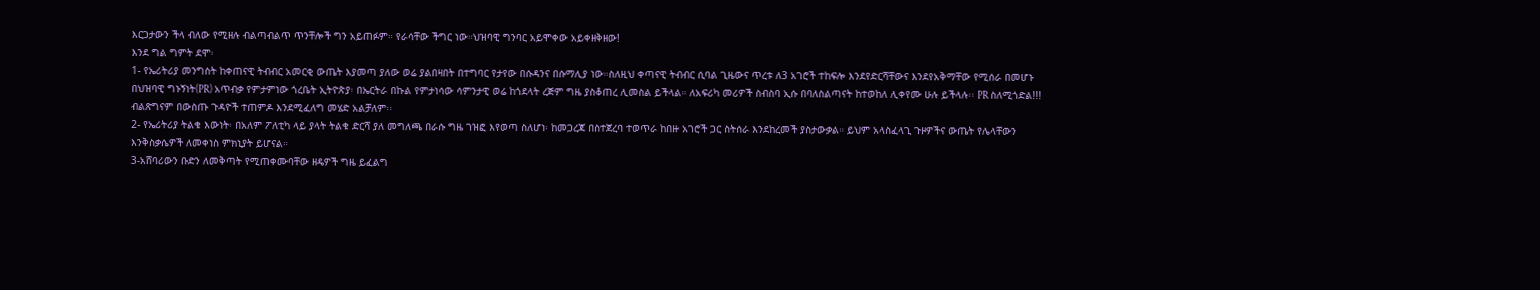እርጋታውን ችላ ብለው የሚዘሉ ብልጣብልጥ ጥንቸሎች ግን አይጠፉም። የራሳቸው ችግር ነው።ህዝባዊ ግንባር አይሞቀው አይቀዘቅዘው!
እንደ ግል ግምት ደሞ፡
1- የኤሪትሪያ መንግስት ከቀጠናዊ ትብብር አመርቂ ውጤት እያመጣ ያለው ወሬ ያልበዛበት በተግባር የታየው በሱዳንና በሱማሊያ ነው።ስለዚህ ቀጣናዊ ትብብር ሲባል ጊዜውና ጥረቱ ለ3 አገሮች ተከፍሎ እንደየድርሻቸውና እንደየአቅማቸው የሚሰራ በመሆኑ በህዝባዊ ግኑኝነት(PR) አጥብቃ የምታምነው ጎረቤት ኢትዮጵያ፡ በኤርትራ በኩል የምታነሳው ሳምንታዊ ወሬ ከጎደላት ረጅም ግዜ ያስቆጠረ ሊመስል ይችላል። ለአፍሪካ መሪዎች ስብስባ ኢሱ በባለስልጣናት ከተወከለ ሊቀየሙ ሁሉ ይችላሉ፡፡ PR ስለሚጎድል!!! ብልጽግናም በውስጡ ጉዳዮች ተጠምዶ እንደሚፈለግ መሄድ አልቻለም፡፡
2- የኤሪትሪያ ትልቁ እውነት፡ በአለም ፖለቲካ ላይ ያላት ትልቁ ድርሻ ያለ መግለጫ በራሱ ግዜ ገዝፎ እየወጣ ስለሆነ፡ ከመጋረጃ በስተጀረባ ተወጥራ ከበዙ አገሮች ጋር ስትሰራ እንደከረመች ያስታውቃል። ይህም አላስፈላጊ ጉዞዎችና ውጤት የሌላቸውን እንቅስቃሴዎች ለመቀነስ ምክኒያት ይሆናል።
3-አሸባሪውን ቡድን ለመቅጣት የሚጠቀሙባቸው ዘዴዎች ግዜ ይፈልግ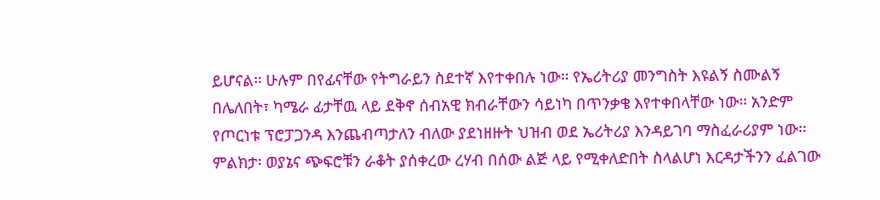ይሆናል፡፡ ሁሉም በየፊናቸው የትግራይን ስደተኛ እየተቀበሉ ነው፡፡ የኤሪትሪያ መንግስት እዩልኝ ስሙልኝ በሌለበት፣ ካሜራ ፊታቸዉ ላይ ደቅኖ ሰብአዊ ክብራቸውን ሳይነካ በጥንቃቄ እየተቀበላቸው ነው፡፡ አንድም የጦርነቱ ፕሮፓጋንዳ እንጨብጣታለን ብለው ያደነዘዙት ህዝብ ወደ ኤሪትሪያ እንዳይገባ ማስፈራሪያም ነው፡፡
ምልክታ፡ ወያኔና ጭፍሮቹን ራቆት ያሰቀረው ረሃብ በሰው ልጅ ላይ የሚቀለድበት ስላልሆነ እርዳታችንን ፈልገው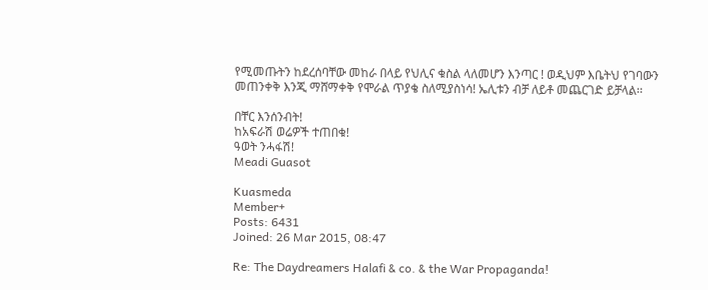የሚመጡትን ከደረሰባቸው መከራ በላይ የህሊና ቁስል ላለመሆን እንጣር ! ወዲህም እቤትህ የገባውን መጠንቀቅ እንጂ ማሸማቀቅ የሞራል ጥያቄ ስለሚያስነሳ! ኤሊቱን ብቻ ለይቶ መጨርገድ ይቻላል፡፡

በቸር እንሰንብት!
ከአፍራሽ ወሬዎች ተጠበቁ!
ዓወት ንሓፋሽ!
Meadi Guasot

Kuasmeda
Member+
Posts: 6431
Joined: 26 Mar 2015, 08:47

Re: The Daydreamers Halafi & co. & the War Propaganda!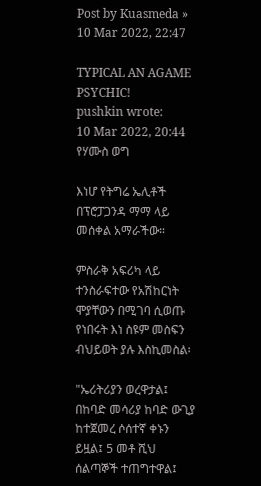Post by Kuasmeda » 10 Mar 2022, 22:47

TYPICAL AN AGAME PSYCHIC!
pushkin wrote:
10 Mar 2022, 20:44
የሃሙስ ወግ

እነሆ የትግሬ ኤሊቶች በፕሮፓጋንዳ ማማ ላይ መሰቀል አማራችው።

ምስራቅ አፍሪካ ላይ ተንስራፍተው የአሽከርነት ሞያቸውን በሚገባ ሲወጡ የነበሩት እነ ስዩም መስፍን ብህይወት ያሉ እስኪመስል፡

"ኤሪትሪያን ወረዋታል፤ በከባድ መሳሪያ ከባድ ውጊያ ከተጀመረ ሶሰተኛ ቀኑን ይዟል፤ 5 መቶ ሺህ ሰልጣኞች ተጠግተዋል፤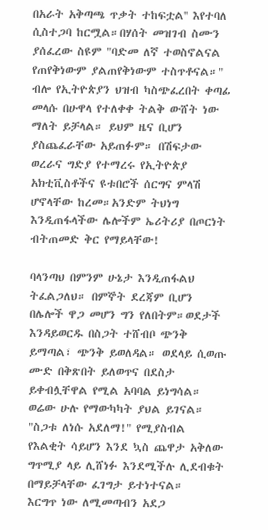በአራት አቅጣጫ ጥቃት ተከፍቷል'' እየተባለ ሲስተጋባ ከርሟል።በሃሰት መዝገብ ስሙን ያሰፈረው ስዩም "ባድመ ለኛ ተወስኖልናል የጠየቅነውም ያልጠየቅነውም ተስጥቶናል።" ብሎ የኢትዮጵያን ህዝብ ካስጭፈረበት ቀጣፊ መላሱ በሁዋላ የተለቀቀ ትልቅ ውሸት ነው ማለት ይቻላል። ይህም ዜና ቢሆን ያስጨፈራቸው አይጠፉም። በሽፍታው ወረራና ግድያ የተማረሩ የኢትዮጵያ አክቲቪስቶችና ዩቱበሮች ሰርግና ምላሽ ሆኖላቸው ከረመ።አንድም ትህነግ እንዲጠፋላችው ሌሎችም ኤሪትሪያ በጦርነት ብትጠመድ ቅር የማይላቸው!

ባላንጣህ በምንም ሁኔታ እንዲጠፋልህ ትፈልጋለህ። በምኞት ደረጃም ቢሆን በሌሎች ዋጋ መሆን ግን የለበትም።ወደታች እንዳይወርዱ በስጋት ተሸብቦ ጭንቅ ይማጣል፣ ጭንቅ ይወለዳል። ወደላይ ሲወጡ ሙድ በቅጽበት ይለወጥና በደስታ ይቀብሏቸዋል የሚል አባባል ይነግሳል። ወሬው ሁሉ የማውካካት ያህል ይገናል። "ስጋቱ ለነሱ አደለማ!" የሚያስብል የእልቂት ሳይሆን እንደ ኳስ ጨዋታ አቅለው ግጥሚያ ላይ ሊሸነፉ እንደሚችሉ ሊደብቁት በማይቻላቸው ፈገግታ ይተነተናል።
እርግጥ ነው ለሚመጣብን አደጋ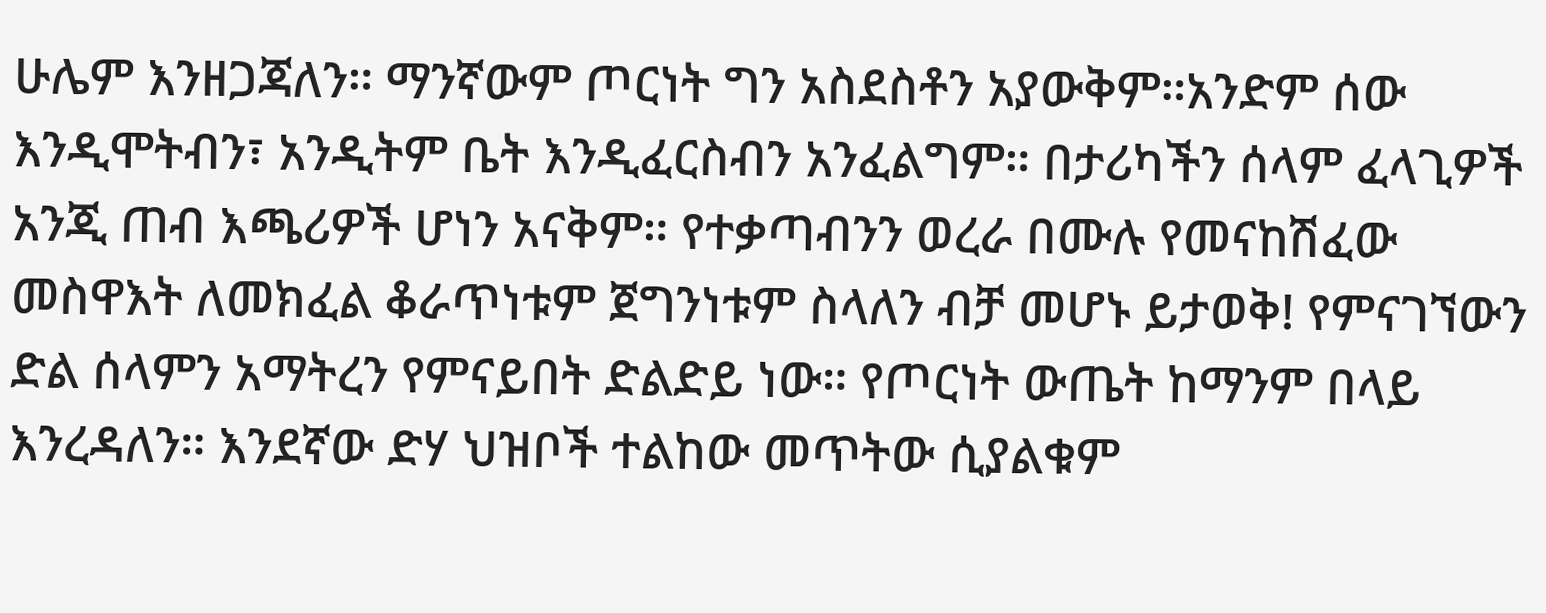ሁሌም እንዘጋጃለን። ማንኛውም ጦርነት ግን አስደስቶን አያውቅም።አንድም ሰው እንዲሞትብን፣ አንዲትም ቤት እንዲፈርስብን አንፈልግም። በታሪካችን ሰላም ፈላጊዎች አንጂ ጠብ እጫሪዎች ሆነን አናቅም። የተቃጣብንን ወረራ በሙሉ የመናከሽፈው መስዋእት ለመክፈል ቆራጥነቱም ጀግንነቱም ስላለን ብቻ መሆኑ ይታወቅ! የምናገኘውን ድል ሰላምን አማትረን የምናይበት ድልድይ ነው። የጦርነት ውጤት ከማንም በላይ እንረዳለን። እንደኛው ድሃ ህዝቦች ተልከው መጥትው ሲያልቁም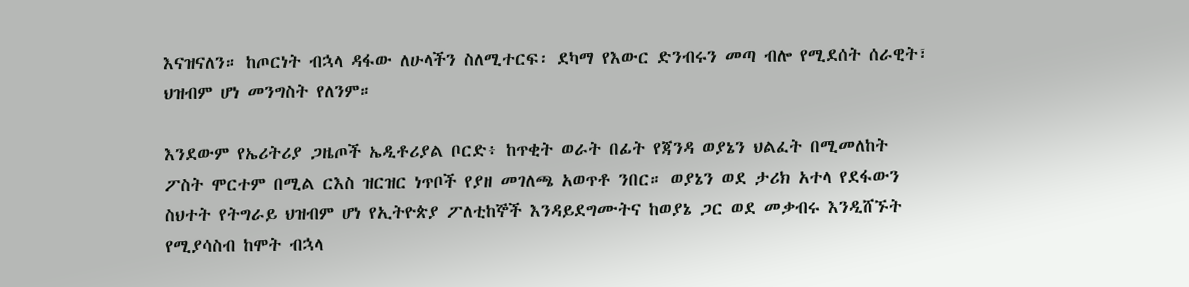እናዝናለን። ከጦርነት ብኋላ ዳፋው ለሁላችን ስለሚተርፍ፡ ደካማ የእውር ድንብሩን መጣ ብሎ የሚደሰት ሰራዊት፣ ህዝብም ሆነ መንግስት የለንም።

እንደውም የኤሪትሪያ ጋዜጦች ኤዲቶሪያል ቦርድ፥ ከጥቂት ወራት በፊት የጃንዳ ወያኔን ህልፈት በሚመለከት ፖስት ሞርተም በሚል ርእስ ዝርዝር ነጥቦች የያዘ መገለጫ አወጥቶ ንበር። ወያኔን ወደ ታሪክ አተላ የደፋውን ስህተት የትግራይ ህዝብም ሆነ የኢትዮጵያ ፖለቲከኞች እንዳይደግሙትና ከወያኔ ጋር ወደ መቃብሩ እንዲሸኙት የሚያሳስብ ከሞት ብኋላ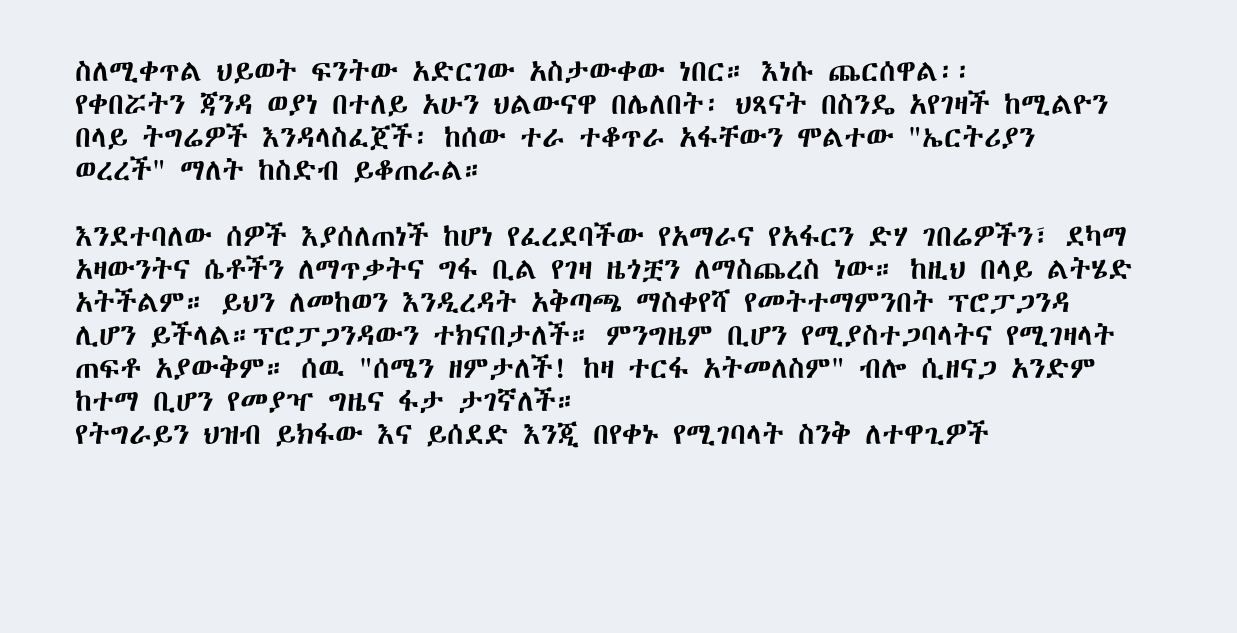ስለሚቀጥል ህይወት ፍንትው አድርገው አስታውቀው ነበር። እነሱ ጨርሰዋል፡፡
የቀበሯትን ጃንዳ ወያነ በተለይ አሁን ህልውናዋ በሌለበት፡ ህጻናት በስንዴ አየገዛች ከሚልዮን በላይ ትግሬዎች እንዳላስፈጀች፡ ከሰው ተራ ተቆጥራ አፋቸውን ሞልተው "ኤርትሪያን ወረረች" ማለት ከስድብ ይቆጠራል።

እንደተባለው ሰዎች እያሰለጠነች ከሆነ የፈረደባችው የአማራና የአፋርን ድሃ ገበሬዎችን፣ ደካማ አዛውንትና ሴቶችን ለማጥቃትና ግፋ ቢል የገዛ ዜጎቿን ለማስጨረስ ነው። ከዚህ በላይ ልትሄድ አትችልም። ይህን ለመከወን እንዲረዳት አቅጣጫ ማስቀየሻ የመትተማምንበት ፕሮፓጋንዳ ሊሆን ይችላል።ፕሮፓጋንዳውን ተክናበታለች። ምንግዜም ቢሆን የሚያስተጋባላትና የሚገዛላት ጠፍቶ አያውቅም። ሰዉ "ሰሜን ዘምታለች! ከዛ ተርፋ አትመለስም" ብሎ ሲዘናጋ አንድም ከተማ ቢሆን የመያዣ ግዜና ፋታ ታገኛለች።
የትግራይን ህዝብ ይክፋው እና ይሰደድ እንጂ በየቀኑ የሚገባላት ስንቅ ለተዋጊዎች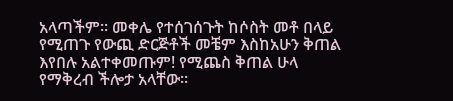አላጣችም። መቀሌ የተሰገሰጉት ከሶስት መቶ በላይ የሚጠጉ የውጪ ድርጅቶች መቼም እስከአሁን ቅጠል እየበሉ አልተቀመጡም! የሚጨስ ቅጠል ሁላ የማቅረብ ችሎታ አላቸው።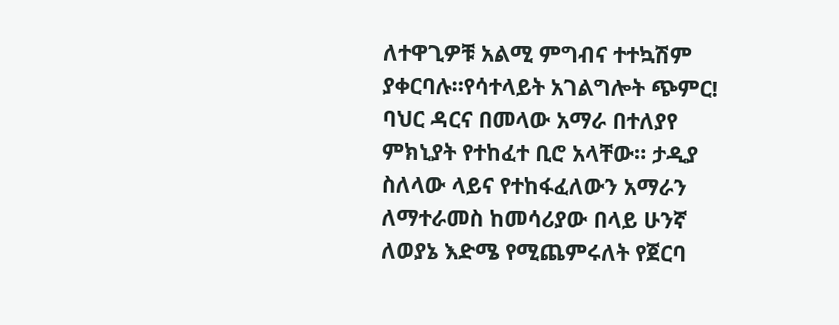ለተዋጊዎቹ አልሚ ምግብና ተተኳሽም ያቀርባሉ።የሳተላይት አገልግሎት ጭምር! ባህር ዳርና በመላው አማራ በተለያየ ምክኒያት የተከፈተ ቢሮ አላቸው። ታዲያ ስለላው ላይና የተከፋፈለውን አማራን ለማተራመስ ከመሳሪያው በላይ ሁንኛ ለወያኔ እድሜ የሚጨምሩለት የጀርባ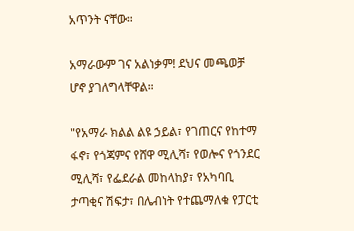አጥንት ናቸው።

አማራውም ገና አልነቃም! ደህና መጫወቻ ሆኖ ያገለግላቸዋል።

"የአማራ ክልል ልዩ ኃይል፣ የገጠርና የከተማ ፋኖ፣ የጎጃምና የሸዋ ሚሊሻ፣ የወሎና የጎንደር ሚሊሻ፣ የፌደራል መከላከያ፣ የአካባቢ ታጣቂና ሽፍታ፣ በሌብነት የተጨማለቁ የፓርቲ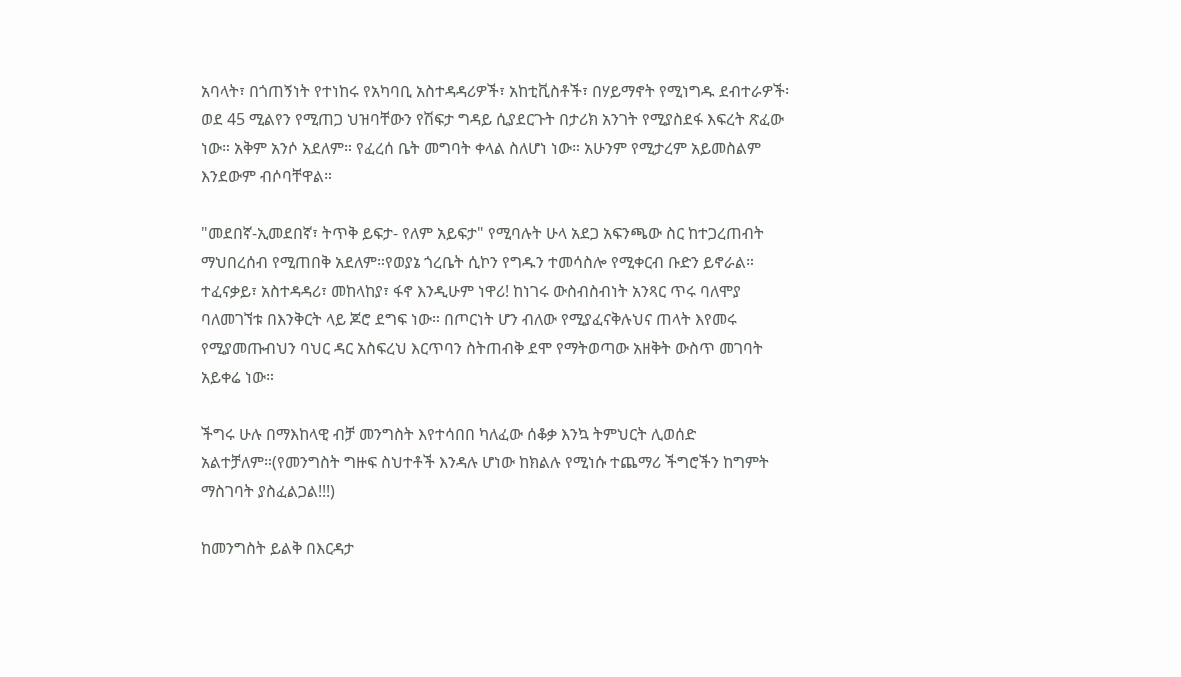አባላት፣ በጎጠኝነት የተነከሩ የአካባቢ አስተዳዳሪዎች፣ አከቲቪስቶች፣ በሃይማኖት የሚነግዱ ደብተራዎች፡ ወደ 45 ሚልየን የሚጠጋ ህዝባቸውን የሽፍታ ግዳይ ሲያደርጉት በታሪክ አንገት የሚያስደፋ እፍረት ጽፈው ነው። አቅም አንሶ አደለም። የፈረሰ ቤት መግባት ቀላል ስለሆነ ነው። አሁንም የሚታረም አይመስልም እንደውም ብሶባቸዋል።

"መደበኛ-ኢመደበኛ፣ ትጥቅ ይፍታ- የለም አይፍታ" የሚባሉት ሁላ አደጋ አፍንጫው ስር ከተጋረጠብት ማህበረሰብ የሚጠበቅ አደለም።የወያኔ ጎረቤት ሲኮን የግዱን ተመሳስሎ የሚቀርብ ቡድን ይኖራል። ተፈናቃይ፣ አስተዳዳሪ፣ መከላከያ፣ ፋኖ እንዲሁም ነዋሪ! ከነገሩ ውስብስብነት አንጻር ጥሩ ባለሞያ ባለመገኘቱ በእንቅርት ላይ ጆሮ ደግፍ ነው። በጦርነት ሆን ብለው የሚያፈናቅሉህና ጠላት እየመሩ የሚያመጡብህን ባህር ዳር አስፍረህ እርጥባን ስትጠብቅ ደሞ የማትወጣው አዘቅት ውስጥ መገባት አይቀሬ ነው።

ችግሩ ሁሉ በማእከላዊ ብቻ መንግስት እየተሳበበ ካለፈው ሰቆቃ እንኳ ትምህርት ሊወሰድ አልተቻለም።(የመንግስት ግዙፍ ስህተቶች እንዳሉ ሆነው ከክልሉ የሚነሱ ተጨማሪ ችግሮችን ከግምት ማስገባት ያስፈልጋል!!!)

ከመንግስት ይልቅ በእርዳታ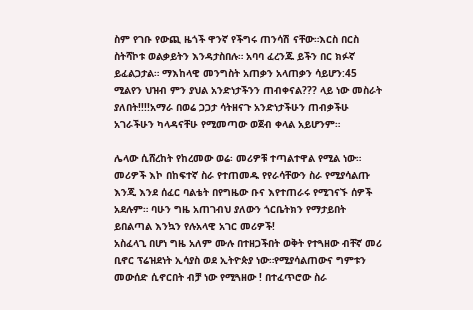ስም የገቡ የውጪ ዜጎች ዋንኛ የችግሩ ጠንሳሽ ናቸው።እርስ በርስ ስትሻኮቱ ወልቃይትን እንዳታስበሉ። አባባ ፈረንጁ ይችን በር ክፉኛ ይፈልጋታል። ማእከላዊ መንግስት አጠቃን አላጠቃን ሳይሆን:45 ሚልየን ህዝብ ምን ያህል አንድነታችንን ጠብቀናል??? ላይ ነው መስራት ያለበት!!!!አማራ በወሬ ጋጋታ ሳትዘናጉ አንድነታችሁን ጠብቃችሁ አገራችሁን ካላዳናቸሁ የሚመጣው ወጀብ ቀላል አይሆንም።

ሌላው ሲሸረከት የከረመው ወሬ፡ መሪዎቹ ተጣልተዋል የሚል ነው። መሪዎች እኮ በከፍተኛ ስራ የተጠመዱ የየራሳቸውን ስራ የሚያሳልጡ እንጂ እንደ ሰፈር ባልቴት በየግዜው ቡና እየተጠራሩ የሚገናኙ ሰዎች አደሉም። ባሁን ግዜ አጠገብህ ያለውን ጎርቤትክን የማታይበት ይበልጣል እንኳን የሉአላዊ አገር መሪዎች!
አስፈላጊ በሆነ ግዜ አለም ሙሉ በተዘጋችበት ወቅት የተጓዘው ብቸኛ መሪ ቢኖር ፕሬዝደነት ኢሳያስ ወደ ኢትዮጵያ ነው።የሚያሳልጠውና ግምቱን መውሰድ ሲኖርበት ብቻ ነው የሚጓዘው ! በተፈጥሮው ስራ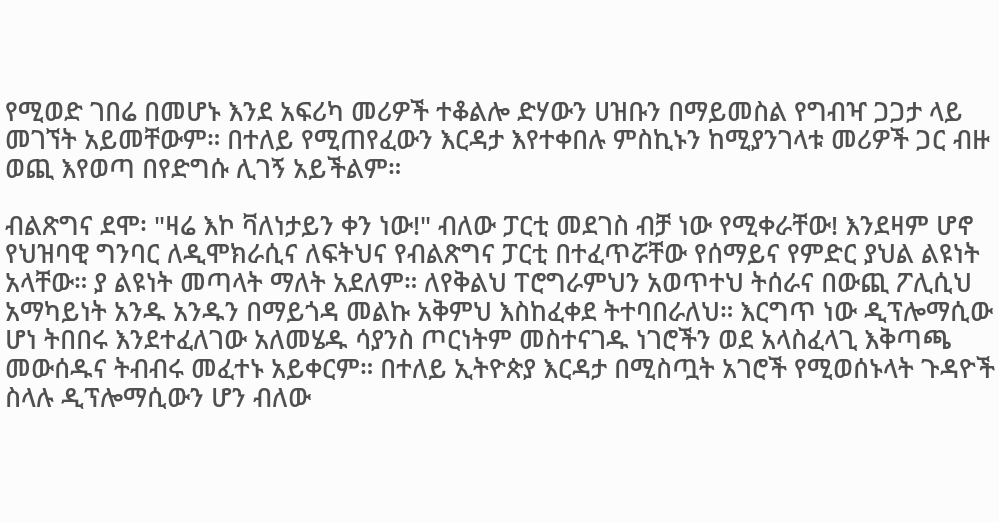የሚወድ ገበሬ በመሆኑ እንደ አፍሪካ መሪዎች ተቆልሎ ድሃውን ሀዝቡን በማይመስል የግብዣ ጋጋታ ላይ መገኘት አይመቸውም። በተለይ የሚጠየፈውን እርዳታ እየተቀበሉ ምስኪኑን ከሚያንገላቱ መሪዎች ጋር ብዙ ወጪ እየወጣ በየድግሱ ሊገኝ አይችልም።

ብልጽግና ደሞ፡ "ዛሬ እኮ ቫለነታይን ቀን ነው!" ብለው ፓርቲ መደገስ ብቻ ነው የሚቀራቸው! እንደዛም ሆኖ የህዝባዊ ግንባር ለዲሞክራሲና ለፍትህና የብልጽግና ፓርቲ በተፈጥሯቸው የሰማይና የምድር ያህል ልዩነት አላቸው። ያ ልዩነት መጣላት ማለት አደለም። ለየቅልህ ፐሮግራምህን አወጥተህ ትሰራና በውጪ ፖሊሲህ አማካይነት አንዱ አንዱን በማይጎዳ መልኩ አቅምህ እስከፈቀደ ትተባበራለህ። እርግጥ ነው ዲፕሎማሲው ሆነ ትበበሩ እንደተፈለገው አለመሄዱ ሳያንስ ጦርነትም መስተናገዱ ነገሮችን ወደ አላስፈላጊ እቅጣጫ መውሰዱና ትብብሩ መፈተኑ አይቀርም። በተለይ ኢትዮጵያ እርዳታ በሚስጧት አገሮች የሚወሰኑላት ጉዳዮች ስላሉ ዲፕሎማሲውን ሆን ብለው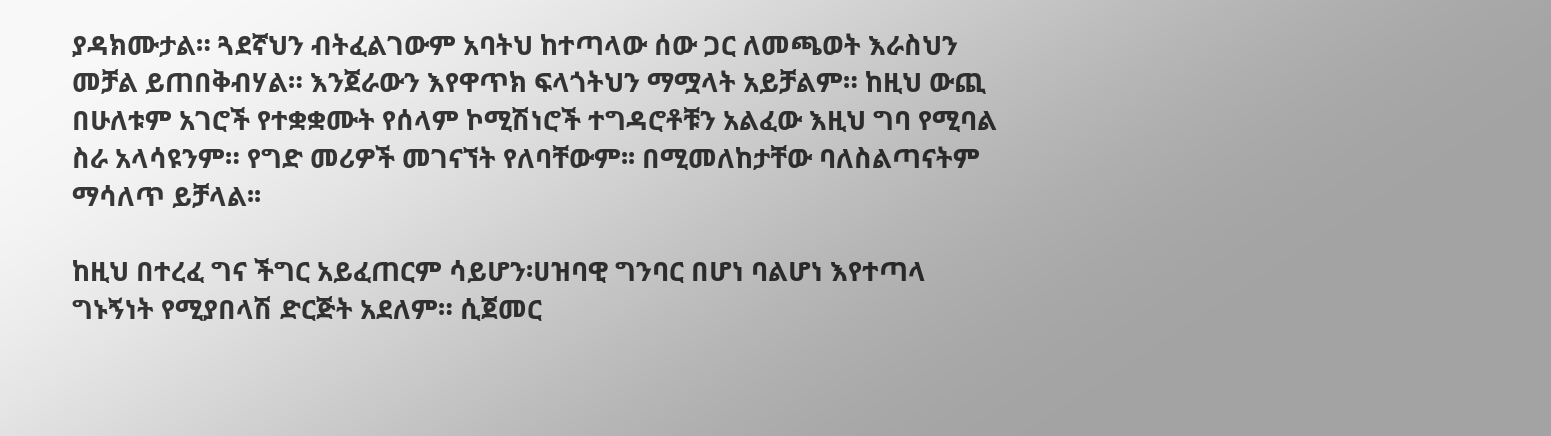ያዳክሙታል። ጓደኛህን ብትፈልገውም አባትህ ከተጣላው ሰው ጋር ለመጫወት እራስህን መቻል ይጠበቅብሃል። እንጀራውን እየዋጥክ ፍላጎትህን ማሟላት አይቻልም። ከዚህ ውጪ በሁለቱም አገሮች የተቋቋሙት የሰላም ኮሚሽነሮች ተግዳሮቶቹን አልፈው እዚህ ግባ የሚባል ስራ አላሳዩንም። የግድ መሪዎች መገናኘት የለባቸውም፡፡ በሚመለከታቸው ባለስልጣናትም ማሳለጥ ይቻላል፡፡

ከዚህ በተረፈ ግና ችግር አይፈጠርም ሳይሆን፡ሀዝባዊ ግንባር በሆነ ባልሆነ እየተጣላ ግኑኝነት የሚያበላሽ ድርጅት አደለም። ሲጀመር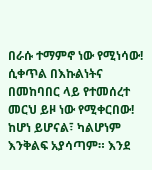በራሱ ተማምኖ ነው የሚነሳው! ሲቀጥል በእኩልነትና በመከባበር ላይ የተመሰረተ መርህ ይዞ ነው የሚቀርበው! ከሆነ ይሆናል፣ ካልሆነም እንቅልፍ አያሳጣም። እንደ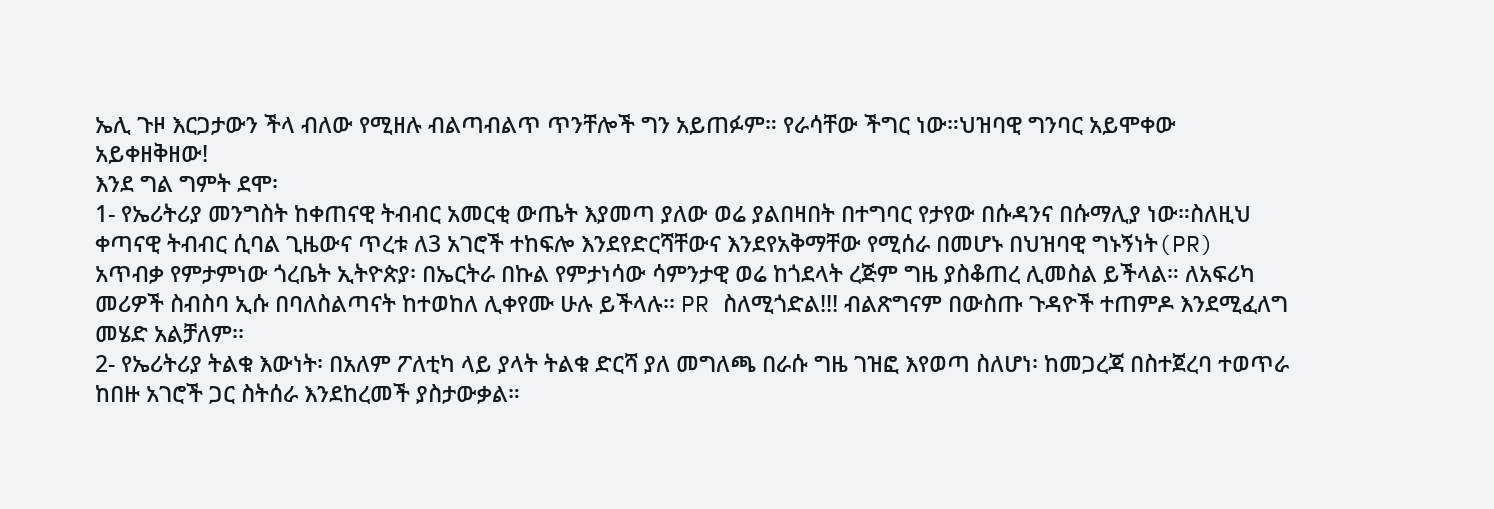ኤሊ ጉዞ እርጋታውን ችላ ብለው የሚዘሉ ብልጣብልጥ ጥንቸሎች ግን አይጠፉም። የራሳቸው ችግር ነው።ህዝባዊ ግንባር አይሞቀው አይቀዘቅዘው!
እንደ ግል ግምት ደሞ፡
1- የኤሪትሪያ መንግስት ከቀጠናዊ ትብብር አመርቂ ውጤት እያመጣ ያለው ወሬ ያልበዛበት በተግባር የታየው በሱዳንና በሱማሊያ ነው።ስለዚህ ቀጣናዊ ትብብር ሲባል ጊዜውና ጥረቱ ለ3 አገሮች ተከፍሎ እንደየድርሻቸውና እንደየአቅማቸው የሚሰራ በመሆኑ በህዝባዊ ግኑኝነት(PR) አጥብቃ የምታምነው ጎረቤት ኢትዮጵያ፡ በኤርትራ በኩል የምታነሳው ሳምንታዊ ወሬ ከጎደላት ረጅም ግዜ ያስቆጠረ ሊመስል ይችላል። ለአፍሪካ መሪዎች ስብስባ ኢሱ በባለስልጣናት ከተወከለ ሊቀየሙ ሁሉ ይችላሉ፡፡ PR ስለሚጎድል!!! ብልጽግናም በውስጡ ጉዳዮች ተጠምዶ እንደሚፈለግ መሄድ አልቻለም፡፡
2- የኤሪትሪያ ትልቁ እውነት፡ በአለም ፖለቲካ ላይ ያላት ትልቁ ድርሻ ያለ መግለጫ በራሱ ግዜ ገዝፎ እየወጣ ስለሆነ፡ ከመጋረጃ በስተጀረባ ተወጥራ ከበዙ አገሮች ጋር ስትሰራ እንደከረመች ያስታውቃል።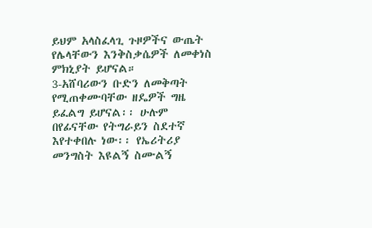ይህም አላስፈላጊ ጉዞዎችና ውጤት የሌላቸውን እንቅስቃሴዎች ለመቀነስ ምክኒያት ይሆናል።
3-አሸባሪውን ቡድን ለመቅጣት የሚጠቀሙባቸው ዘዴዎች ግዜ ይፈልግ ይሆናል፡፡ ሁሉም በየፊናቸው የትግራይን ስደተኛ እየተቀበሉ ነው፡፡ የኤሪትሪያ መንግስት እዩልኝ ስሙልኝ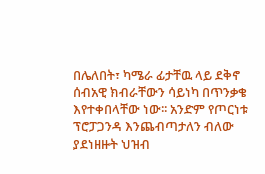በሌለበት፣ ካሜራ ፊታቸዉ ላይ ደቅኖ ሰብአዊ ክብራቸውን ሳይነካ በጥንቃቄ እየተቀበላቸው ነው፡፡ አንድም የጦርነቱ ፕሮፓጋንዳ እንጨብጣታለን ብለው ያደነዘዙት ህዝብ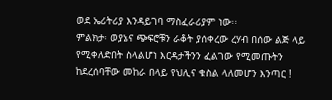ወደ ኤሪትሪያ እንዳይገባ ማስፈራሪያም ነው፡፡
ምልክታ፡ ወያኔና ጭፍሮቹን ራቆት ያሰቀረው ረሃብ በሰው ልጅ ላይ የሚቀለድበት ስላልሆነ እርዳታችንን ፈልገው የሚመጡትን ከደረሰባቸው መከራ በላይ የህሊና ቁስል ላለመሆን እንጣር !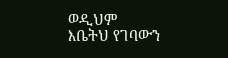ወዲህም እቤትህ የገባውን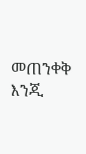መጠንቀቅ እንጂ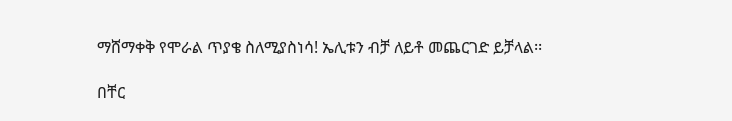ማሸማቀቅ የሞራል ጥያቄ ስለሚያስነሳ! ኤሊቱን ብቻ ለይቶ መጨርገድ ይቻላል፡፡

በቸር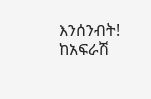እንሰንብት!
ከአፍራሽ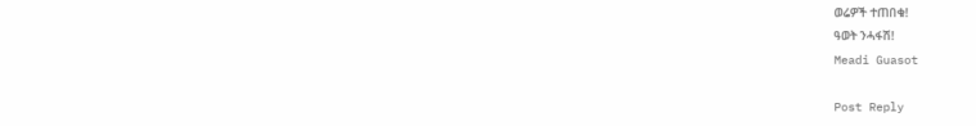ወሬዎች ተጠበቁ!
ዓወት ንሓፋሽ!
Meadi Guasot

Post Reply